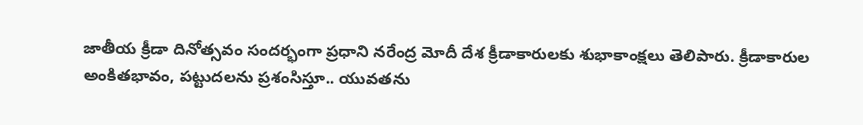జాతీయ క్రీడా దినోత్సవం సందర్భంగా ప్రధాని నరేంద్ర మోదీ దేశ క్రీడాకారులకు శుభాకాంక్షలు తెలిపారు. క్రీడాకారుల అంకితభావం, పట్టుదలను ప్రశంసిస్తూ.. యువతను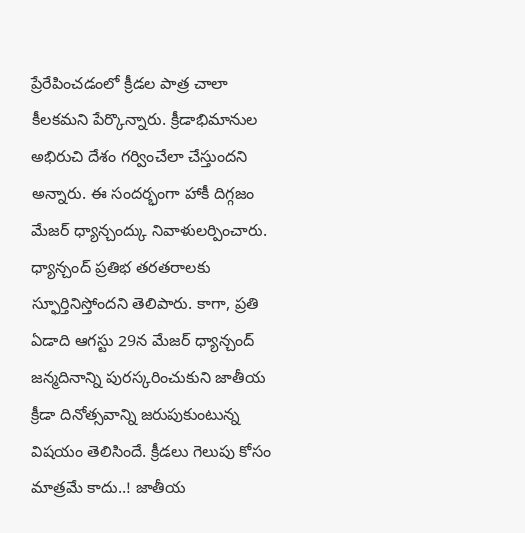ప్రేరేపించడంలో క్రీడల పాత్ర చాలా కీలకమని పేర్కొన్నారు. క్రీడాభిమానుల అభిరుచి దేశం గర్వించేలా చేస్తుందని అన్నారు. ఈ సందర్భంగా హాకీ దిగ్గజం మేజర్ ధ్యాన్చంద్కు నివాళులర్పించారు. ధ్యాన్చంద్ ప్రతిభ తరతరాలకు స్ఫూర్తినిస్తోందని తెలిపారు. కాగా, ప్రతి ఏడాది ఆగస్టు 29న మేజర్ ధ్యాన్చంద్ జన్మదినాన్ని పురస్కరించుకుని జాతీయ క్రీడా దినోత్సవాన్ని జరుపుకుంటున్న విషయం తెలిసిందే. క్రీడలు గెలుపు కోసం మాత్రమే కాదు..! జాతీయ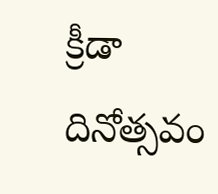క్రీడా దినోత్సవం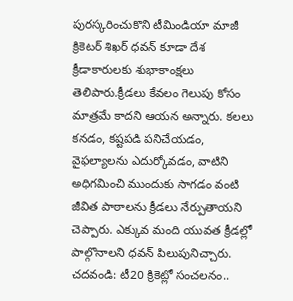పురస్కరించుకొని టీమిండియా మాజీ క్రికెటర్ శిఖర్ ధవన్ కూడా దేశ క్రీడాకారులకు శుభాకాంక్షలు తెలిపారు.క్రీడలు కేవలం గెలుపు కోసం మాత్రమే కాదని ఆయన అన్నారు. కలలు కనడం, కష్టపడి పనిచేయడం, వైఫల్యాలను ఎదుర్కోవడం, వాటిని అధిగమించి ముందుకు సాగడం వంటి జీవిత పాఠాలను క్రీడలు నేర్పుతాయని చెప్పారు. ఎక్కువ మంది యువత క్రీడల్లో పాల్గొనాలని ధవన్ పిలుపునిచ్చారు. చదవండి: టీ20 క్రికెట్లో సంచలనం..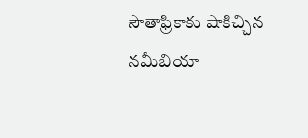సౌతాఫ్రికాకు షాకిచ్చిన నమీబియా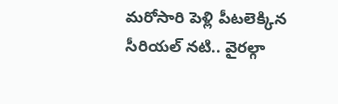మరోసారి పెళ్లి పీటలెక్కిన సీరియల్ నటి.. వైరల్గా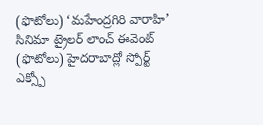(ఫొటోలు) ‘మహేంద్రగిరి వారాహి’ సినిమా ట్రైలర్ లాంచ్ ఈవెంట్ (ఫొటోలు) హైదరాబాద్లో స్పోర్ట్ ఎక్స్పో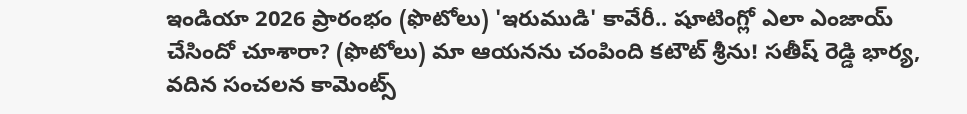ఇండియా 2026 ప్రారంభం (ఫొటోలు) 'ఇరుముడి' కావేరీ.. షూటింగ్లో ఎలా ఎంజాయ్ చేసిందో చూశారా? (ఫొటోలు) మా ఆయనను చంపింది కటౌట్ శ్రీను! సతీష్ రెడ్డి భార్య, వదిన సంచలన కామెంట్స్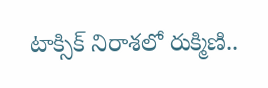టాక్సిక్ నిరాశలో రుక్మిణి..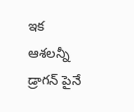ఇక ఆశలన్నీ డ్రాగన్ పైనే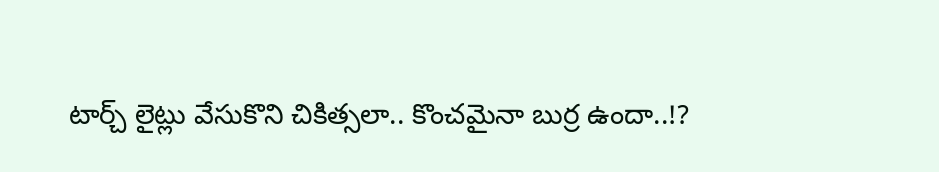టార్చ్ లైట్లు వేసుకొని చికిత్సలా.. కొంచమైనా బుర్ర ఉందా..!?